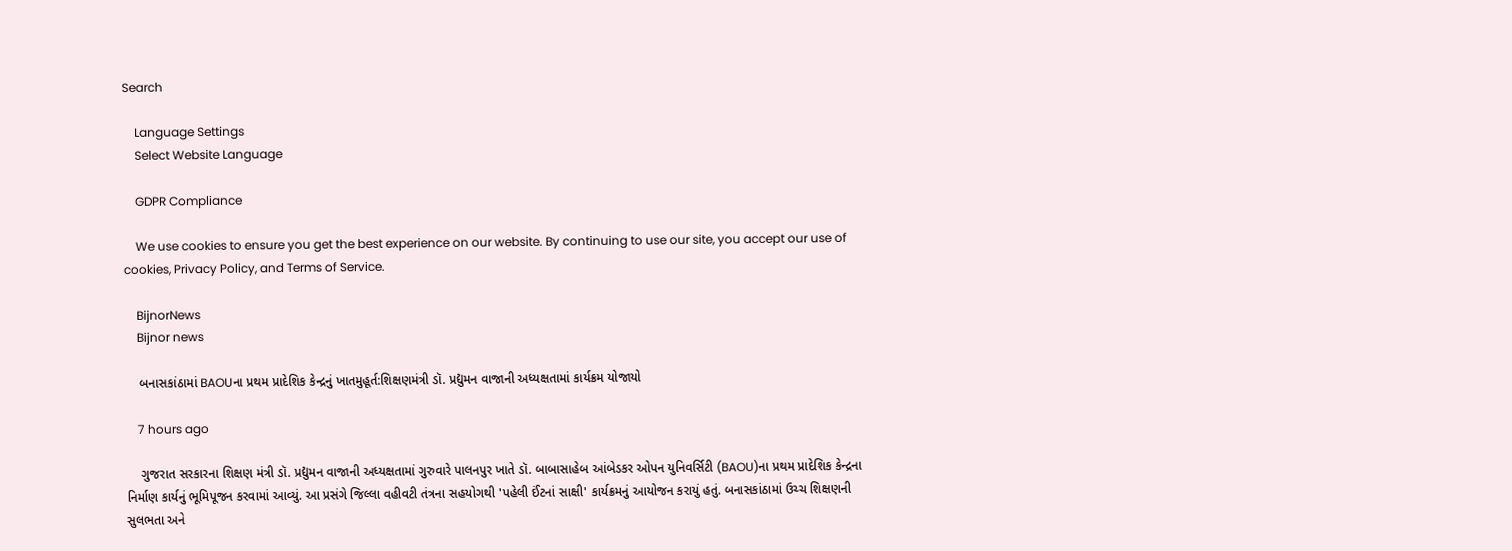Search

    Language Settings
    Select Website Language

    GDPR Compliance

    We use cookies to ensure you get the best experience on our website. By continuing to use our site, you accept our use of cookies, Privacy Policy, and Terms of Service.

    BijnorNews
    Bijnor news

    બનાસકાંઠામાં BAOUના પ્રથમ પ્રાદેશિક કેન્દ્રનું ખાતમુહૂર્ત:શિક્ષણમંત્રી ડૉ. પ્રદ્યુમન વાજાની અધ્યક્ષતામાં કાર્યક્રમ યોજાયો

    7 hours ago

    ગુજરાત સરકારના શિક્ષણ મંત્રી ડૉ. પ્રદ્યુમન વાજાની અધ્યક્ષતામાં ગુરુવારે પાલનપુર ખાતે ડૉ. બાબાસાહેબ આંબેડકર ઓપન યુનિવર્સિટી (BAOU)ના પ્રથમ પ્રાદેશિક કેન્દ્રના નિર્માણ કાર્યનું ભૂમિપૂજન કરવામાં આવ્યું. આ પ્રસંગે જિલ્લા વહીવટી તંત્રના સહયોગથી 'પહેલી ઈંટનાં સાક્ષી' કાર્યક્રમનું આયોજન કરાયું હતું. બનાસકાંઠામાં ઉચ્ચ શિક્ષણની સુલભતા અને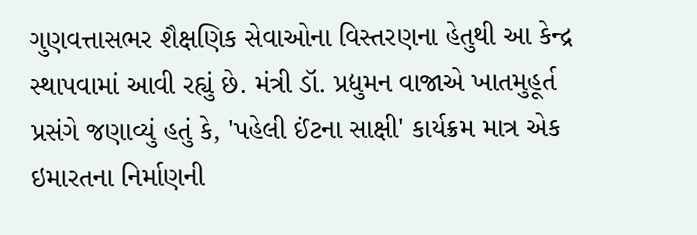ગુણવત્તાસભર શૈક્ષણિક સેવાઓના વિસ્તરણના હેતુથી આ કેન્દ્ર સ્થાપવામાં આવી રહ્યું છે. મંત્રી ડૉ. પ્રદ્યુમન વાજાએ ખાતમુહૂર્ત પ્રસંગે જણાવ્યું હતું કે, 'પહેલી ઈંટના સાક્ષી' કાર્યક્રમ માત્ર એક ઇમારતના નિર્માણની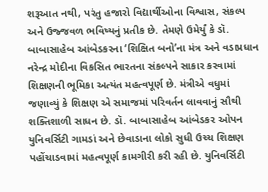શરૂઆત નથી, પરંતુ હજારો વિદ્યાર્થીઓના વિશ્વાસ, સંકલ્પ અને ઉજ્જવળ ભવિષ્યનું પ્રતીક છે. તેમણે ઉમેર્યું કે ડૉ. બાબાસાહેબ આંબેડકરના ‘શિક્ષિત બનો’ના મંત્ર અને વડાપ્રધાન નરેન્દ્ર મોદીના વિકસિત ભારતના સંકલ્પને સાકાર કરવામાં શિક્ષણની ભૂમિકા અત્યંત મહત્વપૂર્ણ છે. મંત્રીએ વધુમાં જણાવ્યું કે શિક્ષણ એ સમાજમાં પરિવર્તન લાવવાનું સૌથી શક્તિશાળી સાધન છે. ડૉ. બાબાસાહેબ આંબેડકર ઓપન યુનિવર્સિટી ગામડાં અને છેવાડાના લોકો સુધી ઉચ્ચ શિક્ષણ પહોંચાડવામાં મહત્વપૂર્ણ કામગીરી કરી રહી છે. યુનિવર્સિટી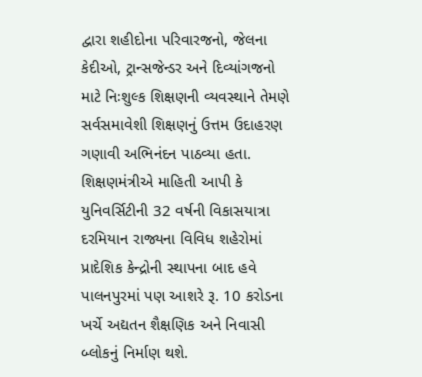દ્વારા શહીદોના પરિવારજનો, જેલના કેદીઓ, ટ્રાન્સજેન્ડર અને દિવ્યાંગજનો માટે નિઃશુલ્ક શિક્ષણની વ્યવસ્થાને તેમણે સર્વસમાવેશી શિક્ષણનું ઉત્તમ ઉદાહરણ ગણાવી અભિનંદન પાઠવ્યા હતા. શિક્ષણમંત્રીએ માહિતી આપી કે યુનિવર્સિટીની 32 વર્ષની વિકાસયાત્રા દરમિયાન રાજ્યના વિવિધ શહેરોમાં પ્રાદેશિક કેન્દ્રોની સ્થાપના બાદ હવે પાલનપુરમાં પણ આશરે રૂ. 10 કરોડના ખર્ચે અદ્યતન શૈક્ષણિક અને નિવાસી બ્લોકનું નિર્માણ થશે.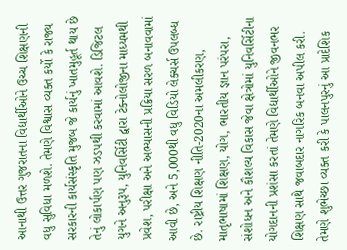આનાથી ઉત્તર ગુજરાતના વિદ્યાર્થીઓને ઉચ્ચ શિક્ષણની વધુ સુવિધા મળશે. તેમણે વિશ્વાસ વ્યક્ત કર્યો કે રાજ્ય સરકારની કાર્યસંસ્કૃતિ મુજબ જે કાર્યનું ખાતમુહૂર્ત થાય છે તેનું લોકાર્પણ પણ ઝડપથી કરવામાં આવશે. ડિજિટલ યુગને અનુરૂપ, યુનિવર્સિટી દ્વારા ટેક્નોલોજીના માધ્યમથી પ્રવેશ, પરીક્ષા અને અભ્યાસની પ્રક્રિયા સરળ બનાવવામાં આવી છે, અને 5,000થી વધુ વિડિયો લેક્ચર્સ ઉપલબ્ધ છે. રાષ્ટ્રીય શિક્ષણ નીતિ-2020ના અમલીકરણ, માતૃભાષામાં શિક્ષણ, યોગ, ભારતીય જ્ઞાન પરંપરા, સંશોધન અને કૌશલ્ય વિકાસ જેવા ક્ષેત્રોમાં યુનિવર્સિટીના યોગદાનની પ્રશંસા કરતાં તેમણે વિદ્યાર્થીઓને જીવનભર શિક્ષણ સાથે જવાબદાર નાગરિક બનવા અપીલ કરી. તેમણે શુભેચ્છા વ્યક્ત કરી કે પાલનપુરનું આ પ્રાદેશિક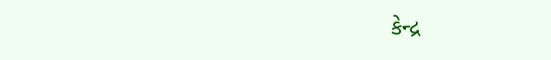કેન્દ્ર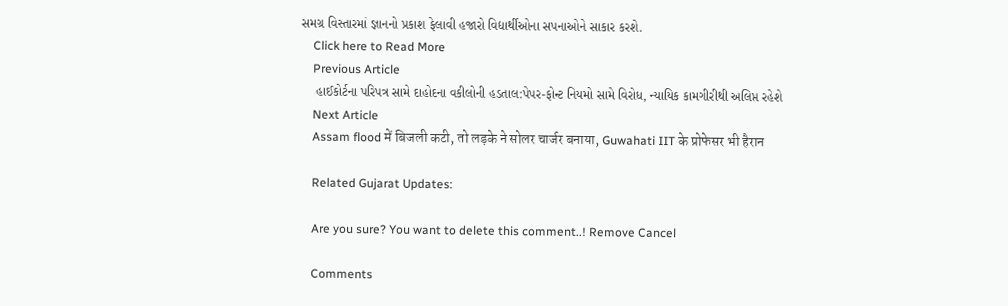સમગ્ર વિસ્તારમાં જ્ઞાનનો પ્રકાશ ફેલાવી હજારો વિદ્યાર્થીઓના સપનાઓને સાકાર કરશે.
    Click here to Read More
    Previous Article
    હાઈકોર્ટના પરિપત્ર સામે દાહોદના વકીલોની હડતાલ:પેપર-ફોન્ટ નિયમો સામે વિરોધ, ન્યાયિક કામગીરીથી અલિપ્ત રહેશે
    Next Article
    Assam flood में बिजली कटी, तो लड़के ने सोलर चार्जर बनाया, Guwahati IIT के प्रोफेसर भी हैरान

    Related Gujarat Updates:

    Are you sure? You want to delete this comment..! Remove Cancel

    Comments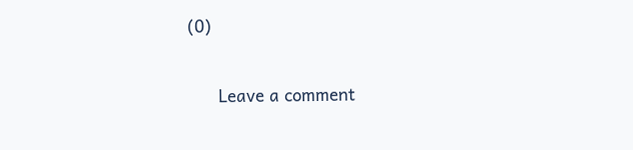(0)

      Leave a comment